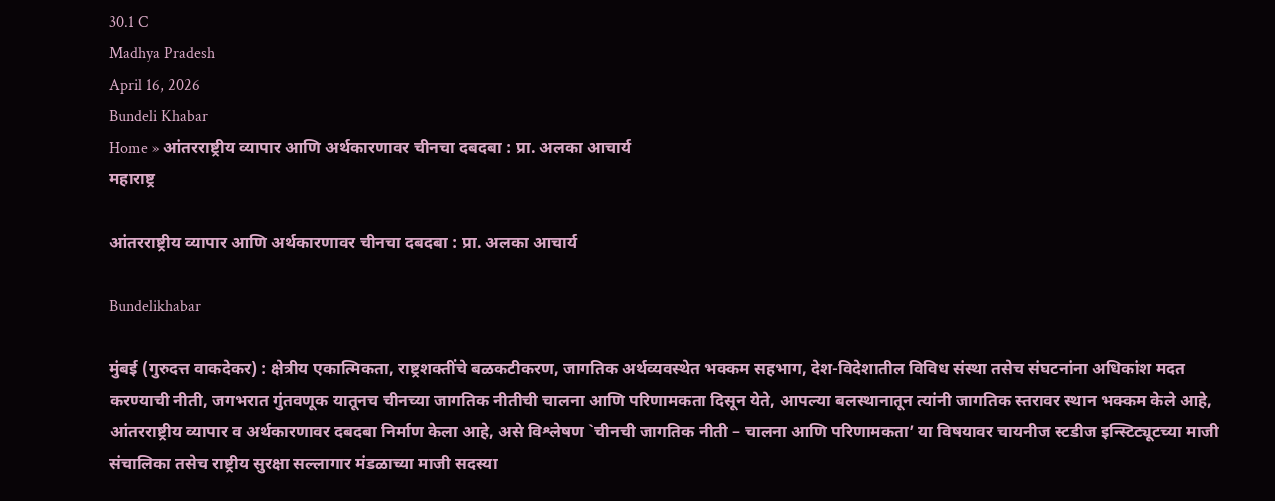30.1 C
Madhya Pradesh
April 16, 2026
Bundeli Khabar
Home » आंतरराष्ट्रीय व्यापार आणि अर्थकारणावर चीनचा दबदबा : प्रा. अलका आचार्य
महाराष्ट्र

आंतरराष्ट्रीय व्यापार आणि अर्थकारणावर चीनचा दबदबा : प्रा. अलका आचार्य

Bundelikhabar

मुंबई (गुरुदत्त वाकदेकर) : क्षेत्रीय एकात्मिकता, राष्ट्रशक्तींचे बळकटीकरण, जागतिक अर्थव्यवस्थेत भक्कम सहभाग, देश-विदेशातील विविध संस्था तसेच संघटनांना अधिकांश मदत करण्याची नीती, जगभरात गुंतवणूक यातूनच चीनच्या जागतिक नीतीची चालना आणि परिणामकता दिसून येते, आपल्या बलस्थानातून त्यांनी जागतिक स्तरावर स्थान भक्कम केले आहे, आंतरराष्ट्रीय व्यापार व अर्थकारणावर दबदबा निर्माण केला आहे, असे विश्लेषण `चीनची जागतिक नीती – चालना आणि परिणामकता’ या विषयावर चायनीज स्टडीज इन्स्टिट्यूटच्या माजी संचालिका तसेच राष्ट्रीय सुरक्षा सल्लागार मंडळाच्या माजी सदस्या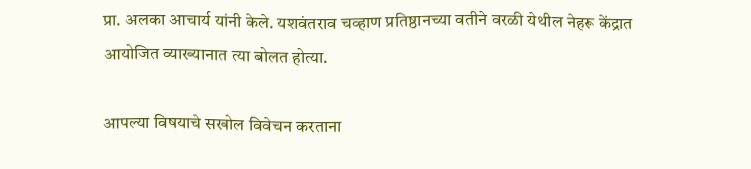प्रा. अलका आचार्य यांनी केले. यशवंतराव चव्हाण प्रतिष्ठानच्या वतीने वरळी येथील नेहरू केंद्रात आयोजित व्याख्यानात त्या बोलत होत्या.

आपल्या विषयाचे सखोल विवेचन करताना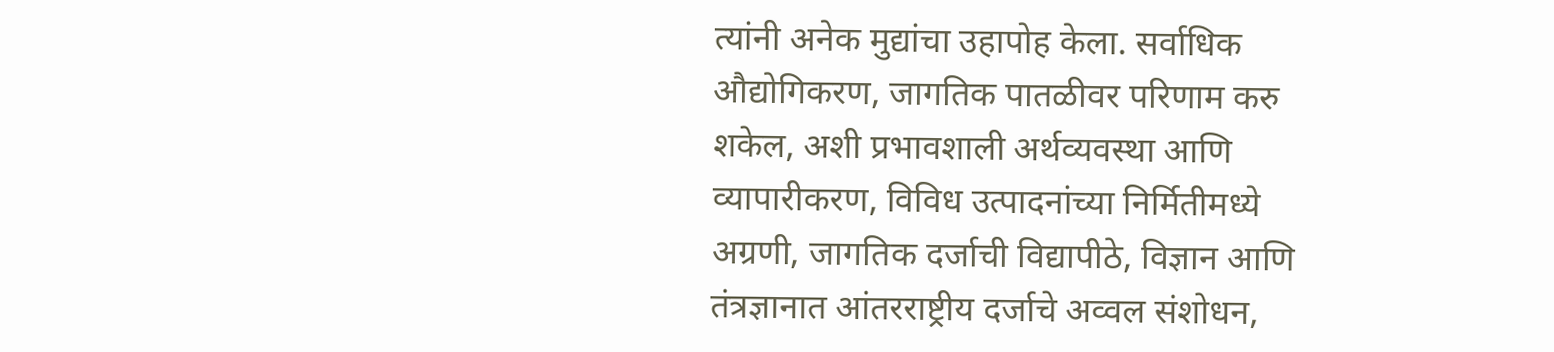त्यांनी अनेक मुद्यांचा उहापोह केला. सर्वाधिक औद्योगिकरण, जागतिक पातळीवर परिणाम करु शकेल, अशी प्रभावशाली अर्थव्यवस्था आणि व्यापारीकरण, विविध उत्पादनांच्या निर्मितीमध्ये अग्रणी, जागतिक दर्जाची विद्यापीठे, विज्ञान आणि तंत्रज्ञानात आंतरराष्ट्रीय दर्जाचे अव्वल संशोधन,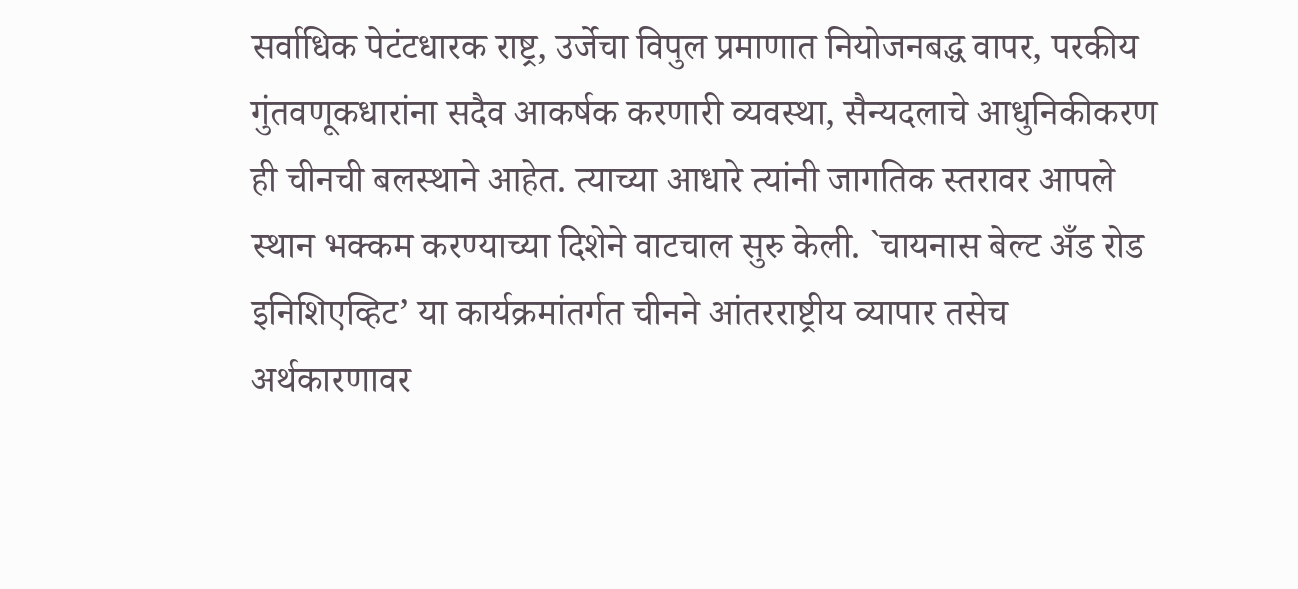सर्वाधिक पेटंटधारक राष्ट्र, उर्जेचा विपुल प्रमाणात नियोजनबद्ध वापर, परकीय गुंतवणूकधारांना सदैव आकर्षक करणारी व्यवस्था, सैन्यदलाचे आधुनिकीकरण ही चीनची बलस्थाने आहेत. त्याच्या आधारे त्यांनी जागतिक स्तरावर आपले स्थान भक्कम करण्याच्या दिशेने वाटचाल सुरु केली. `चायनास बेल्ट अँड रोड इनिशिएव्हिट’ या कार्यक्रमांतर्गत चीनने आंतरराष्ट्रीय व्यापार तसेच अर्थकारणावर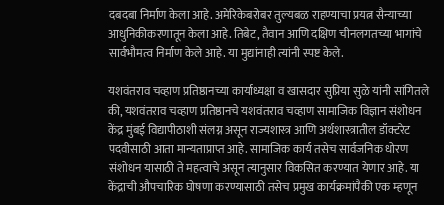दबदबा निर्माण केला आहे. अमेरिकेबरोबर तुल्यबळ राहण्याचा प्रयत्न सैन्याच्या आधुनिकीकरणातून केला आहे. तिबेट, तैवान आणि दक्षिण चीनलगतच्या भागांचे सार्वभौमत्व निर्माण केले आहे. या मुद्यांनाही त्यांनी स्पष्ट केले.

यशवंतराव चव्हाण प्रतिष्ठानच्या कार्याध्यक्षा व खासदार सुप्रिया सुळे यांनी सांगितले की, यशवंतराव चव्हाण प्रतिष्ठानचे यशवंतराव चव्हाण सामाजिक विज्ञान संशोधन केंद्र मुंबई विद्यापीठाशी संलग्न असून राज्यशास्त्र आणि अर्थशास्त्रातील डॉक्टरेट पदवीसाठी आता मान्यताप्राप्त आहे. सामाजिक कार्य तसेच सार्वजनिक धोरण संशोधन यासाठी ते महत्वाचे असून त्यानुसार विकसित करण्यात येणार आहे. या केंद्राची औपचारिक घोषणा करण्यासाठी तसेच प्रमुख कार्यक्रमांपैकी एक म्हणून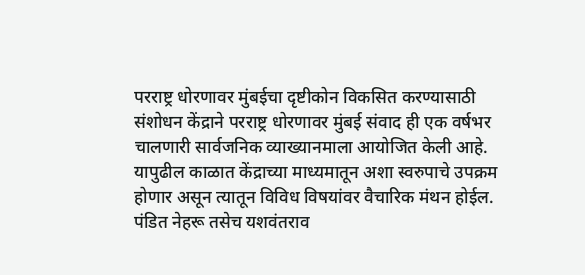परराष्ट्र धोरणावर मुंबईचा दृष्टीकोन विकसित करण्यासाठी संशोधन केंद्राने परराष्ट्र धोरणावर मुंबई संवाद ही एक वर्षभर चालणारी सार्वजनिक व्याख्यानमाला आयोजित केली आहे. यापुढील काळात केंद्राच्या माध्यमातून अशा स्वरुपाचे उपक्रम होणार असून त्यातून विविध विषयांवर वैचारिक मंथन होईल. पंडित नेहरू तसेच यशवंतराव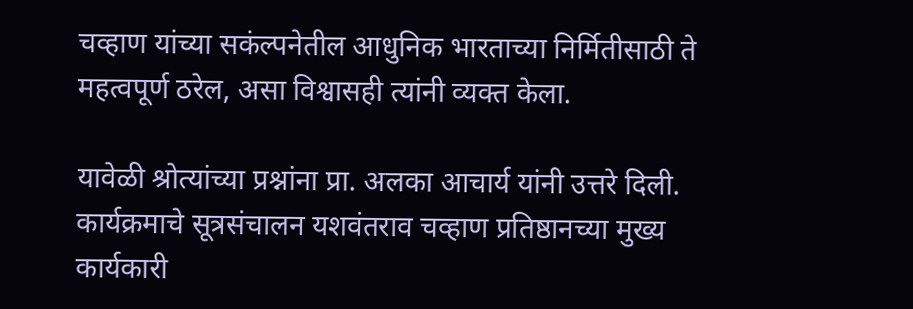चव्हाण यांच्या सकंल्पनेतील आधुनिक भारताच्या निर्मितीसाठी ते महत्वपूर्ण ठरेल, असा विश्वासही त्यांनी व्यक्त केला.

यावेळी श्रोत्यांच्या प्रश्नांना प्रा. अलका आचार्य यांनी उत्तरे दिली. कार्यक्रमाचे सूत्रसंचालन यशवंतराव चव्हाण प्रतिष्ठानच्या मुख्य कार्यकारी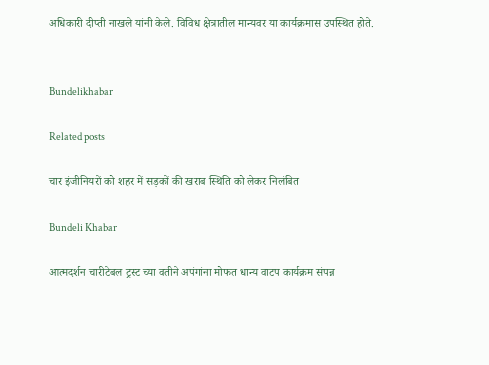अधिकारी दीप्ती नाखले यांनी केले. विविध क्षेत्रातील मान्यवर या कार्यक्रमास उपस्थित होते.


Bundelikhabar

Related posts

चार इंजीनियरों को शहर में सड़कों की खराब स्थिति को लेकर निलंबित

Bundeli Khabar

आत्मदर्शन चारीटेबल ट्रस्ट च्या वतीने अपंगांना मोफत धान्य वाटप कार्यक्रम संपन्न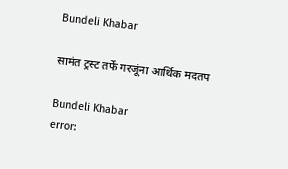Bundeli Khabar

सामंत ट्रस्ट तर्फे गरजूंना आर्थिक मदतप

Bundeli Khabar
error: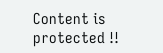Content is protected !!